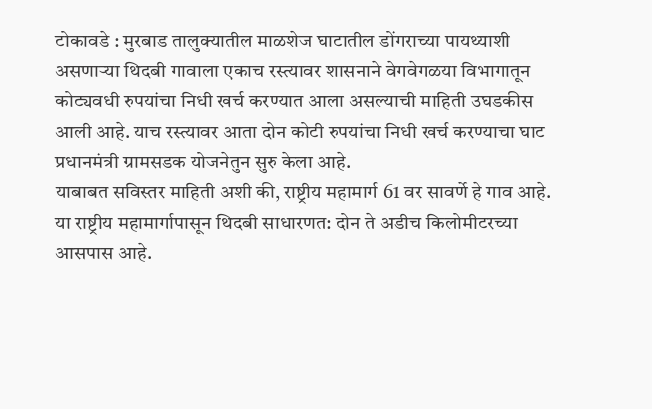टोकावडे : मुरबाड तालुक्यातील माळशेज घाटातील डोंगराच्या पायथ्याशी असणाऱ्या थिदबी गावाला एकाच रस्त्यावर शासनाने वेगवेगळया विभागातून कोट्यवधी रुपयांचा निधी खर्च करण्यात आला असल्याची माहिती उघडकीस आली आहे. याच रस्त्यावर आता दोन कोटी रुपयांचा निधी खर्च करण्याचा घाट प्रधानमंत्री ग्रामसडक योजनेतुन सुरु केला आहे.
याबाबत सविस्तर माहिती अशी की, राष्ट्रीय महामार्ग 61 वर सावर्णे हे गाव आहे. या राष्ट्रीय महामार्गापासून थिदबी साधारणत: दोन ते अडीच किलोमीटरच्या आसपास आहे.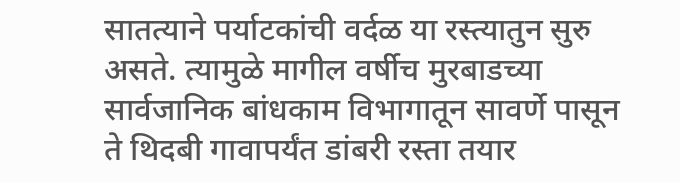सातत्याने पर्याटकांची वर्दळ या रस्त्यातुन सुरु असते. त्यामुळे मागील वर्षीच मुरबाडच्या सार्वजानिक बांधकाम विभागातून सावर्णे पासून ते थिदबी गावापर्यंत डांबरी रस्ता तयार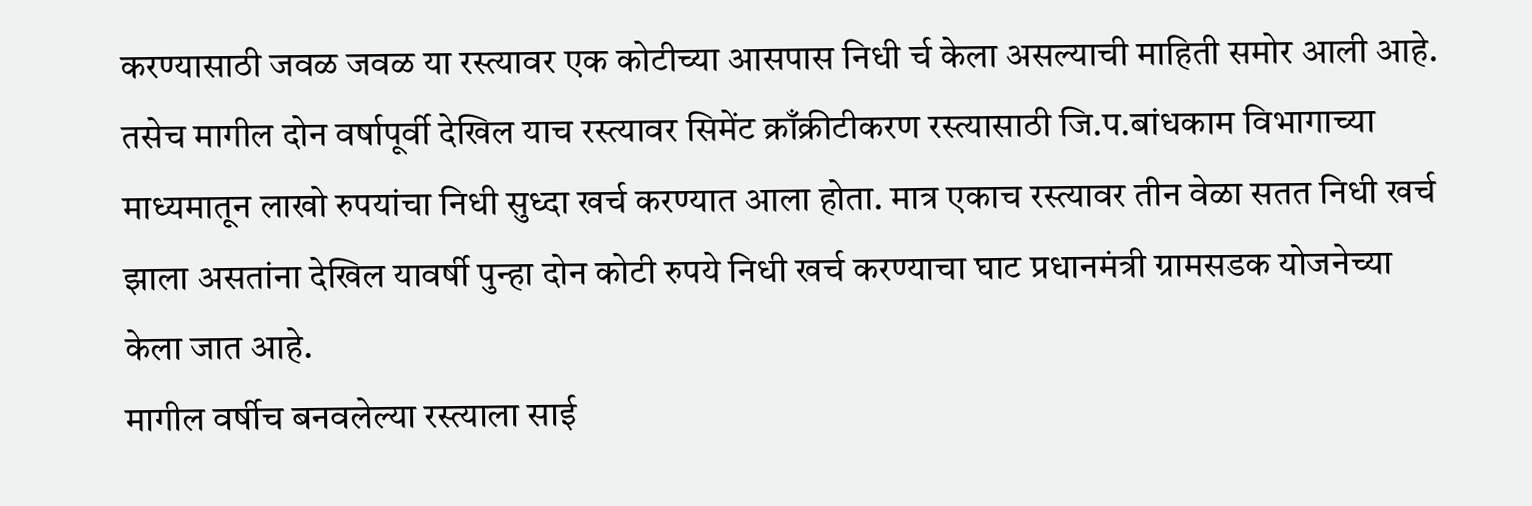करण्यासाठी जवळ जवळ या रस्त्यावर एक कोटीच्या आसपास निधी र्च केला असल्याची माहिती समोर आली आहे. तसेच मागील दोन वर्षापूर्वी देखिल याच रस्त्यावर सिमेंट क्राँक्रीटीकरण रस्त्यासाठी जि.प.बांधकाम विभागाच्या माध्यमातून लाखो रुपयांचा निधी सुध्दा खर्च करण्यात आला होता. मात्र एकाच रस्त्यावर तीन वेळा सतत निधी खर्च झाला असतांना देखिल यावर्षी पुन्हा दोन कोटी रुपये निधी खर्च करण्याचा घाट प्रधानमंत्री ग्रामसडक योजनेच्या केला जात आहे.
मागील वर्षीच बनवलेल्या रस्त्याला साई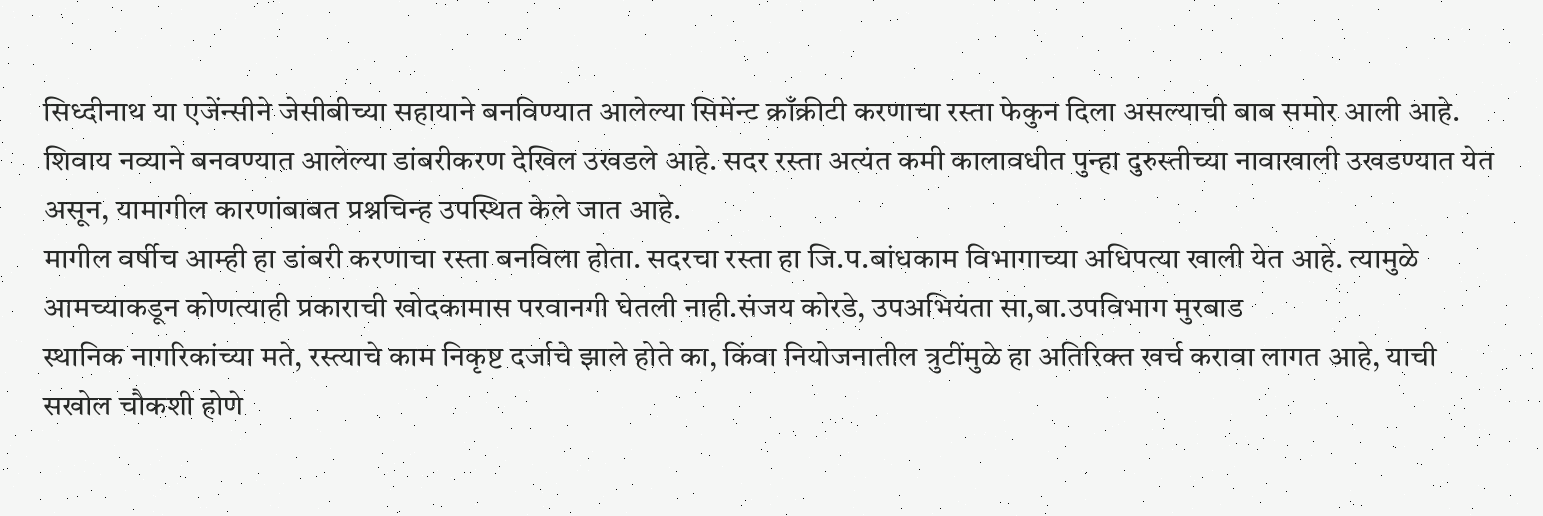सिध्दीनाथ या एजेंन्सीने जेसीबीच्या सहायाने बनविण्यात आलेल्या सिमेंन्ट क्राँक्रीटी करणाचा रस्ता फेकुन दिला असल्याची बाब समोर आली आहे. शिवाय नव्याने बनवण्यात आलेल्या डांबरीकरण देखिल उखडले आहे. सदर रस्ता अत्यंत कमी कालावधीत पुन्हा दुरुस्तीच्या नावाखाली उखडण्यात येत असून, यामागील कारणांबाबत प्रश्नचिन्ह उपस्थित केले जात आहे.
मागील वर्षीच आम्ही हा डांबरी करणाचा रस्ता बनविला होता. सदरचा रस्ता हा जि.प.बांधकाम विभागाच्या अधिपत्या खाली येत आहे. त्यामुळे आमच्याकडून कोणत्याही प्रकाराची खोदकामास परवानगी घेतली नाही.संजय कोरडे, उपअभियंता सा,बा.उपविभाग मुरबाड
स्थानिक नागरिकांच्या मते, रस्त्याचे काम निकृष्ट दर्जाचे झाले होते का, किंवा नियोजनातील त्रुटींमुळे हा अतिरिक्त खर्च करावा लागत आहे, याची सखोल चौकशी होणे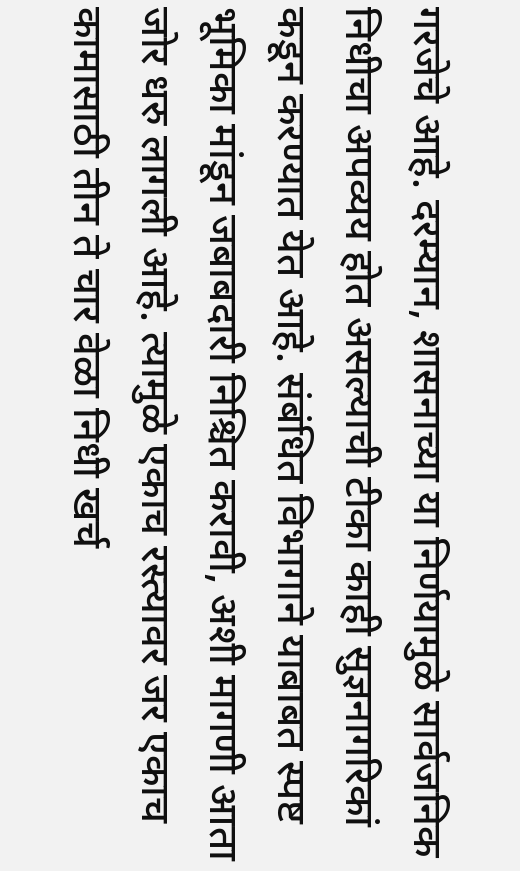गरजेचे आहे. दरम्यान, शासनाच्या या निर्णयामुळे सार्वजनिक निधीचा अपव्यय होत असल्याची टीका काही सुज्ञनागरिकां कडून करण्यात येत आहे. संबंधित विभागाने याबाबत स्पष्ट भूमिका मांडून जबाबदारी निश्चित करावी, अशी मागणी आता जोर धरु लागली आहे. त्यामुळे एकाच रस्त्यावर जर एकाच कामासाठी तीन ते चार वेळा निधी खर्च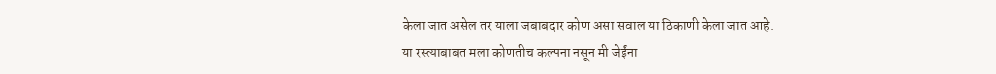केला जात असेल तर याला जबाबदार कोण असा सवाल या ठिकाणी केला जात आहे.
या रस्त्याबाबत मला कोणतीच कल्पना नसून मी जेईंना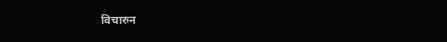विचारुन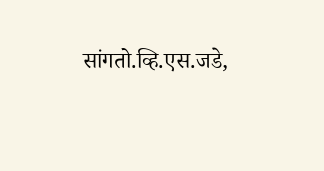सांगतो.व्हि.एस.जडे,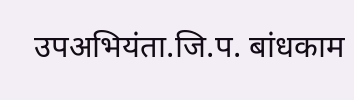उपअभियंता.जि.प. बांधकाम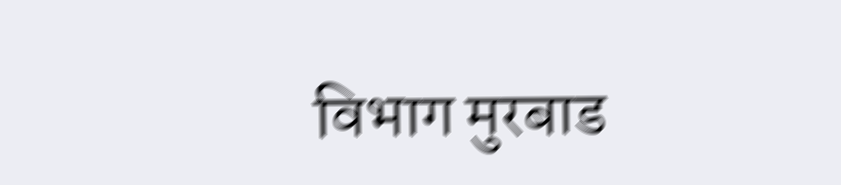विभाग मुरबाड